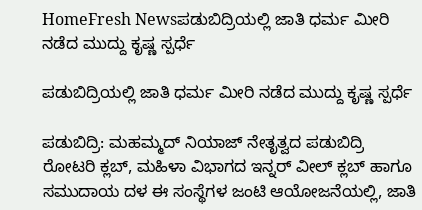HomeFresh Newsಪಡುಬಿದ್ರಿಯಲ್ಲಿ ಜಾತಿ ಧರ್ಮ ಮೀರಿ ನಡೆದ ಮುದ್ದು ಕೃಷ್ಣ ಸ್ಪರ್ಧೆ

ಪಡುಬಿದ್ರಿಯಲ್ಲಿ ಜಾತಿ ಧರ್ಮ ಮೀರಿ ನಡೆದ ಮುದ್ದು ಕೃಷ್ಣ ಸ್ಪರ್ಧೆ

ಪಡುಬಿದ್ರಿ: ಮಹಮ್ಮದ್ ನಿಯಾಜ್ ನೇತೃತ್ವದ ಪಡುಬಿದ್ರಿ ರೋಟರಿ ಕ್ಲಬ್, ಮಹಿಳಾ ವಿಭಾಗದ ಇನ್ನರ್ ವೀಲ್ ಕ್ಲಬ್ ಹಾಗೂ ಸಮುದಾಯ ದಳ ಈ ಸಂಸ್ಥೆಗಳ ಜಂಟಿ ಆಯೋಜನೆಯಲ್ಲಿ, ಜಾತಿ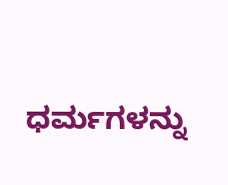ಧರ್ಮಗಳನ್ನು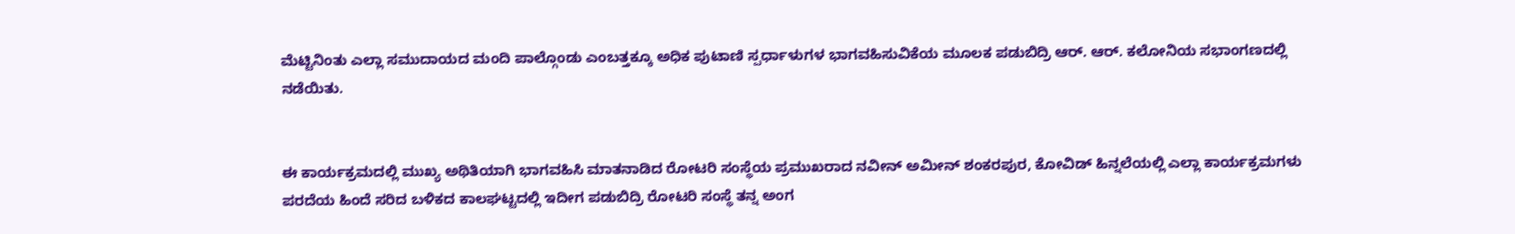ಮೆಟ್ಟಿನಿಂತು ಎಲ್ಲಾ ಸಮುದಾಯದ ಮಂದಿ ಪಾಲ್ಗೊಂಡು ಎಂಬತ್ತಕ್ಕೂ ಅಧಿಕ ಪುಟಾಣಿ ಸ್ಪರ್ಧಾಳುಗಳ ಭಾಗವಹಿಸುವಿಕೆಯ ಮೂಲಕ ಪಡುಬಿದ್ರಿ ಆರ್. ಆರ್. ಕಲೋನಿಯ ಸಭಾಂಗಣದಲ್ಲಿ ನಡೆಯಿತು.


ಈ ಕಾರ್ಯಕ್ರಮದಲ್ಲಿ ಮುಖ್ಯ ಅಥಿತಿಯಾಗಿ ಭಾಗವಹಿಸಿ ಮಾತನಾಡಿದ ರೋಟರಿ ಸಂಸ್ಥೆಯ ಪ್ರಮುಖರಾದ ನವೀನ್ ಅಮೀನ್ ಶಂಕರಪುರ, ಕೋವಿಡ್ ಹಿನ್ನಲೆಯಲ್ಲಿ ಎಲ್ಲಾ ಕಾರ್ಯಕ್ರಮಗಳು ಪರದೆಯ ಹಿಂದೆ ಸರಿದ ಬಳಿಕದ ಕಾಲಘಟ್ಟದಲ್ಲಿ ಇದೀಗ ಪಡುಬಿದ್ರಿ ರೋಟರಿ ಸಂಸ್ಥೆ ತನ್ನ ಅಂಗ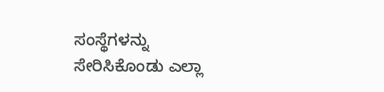ಸಂಸ್ಥೆಗಳನ್ನು ಸೇರಿಸಿಕೊಂಡು ಎಲ್ಲಾ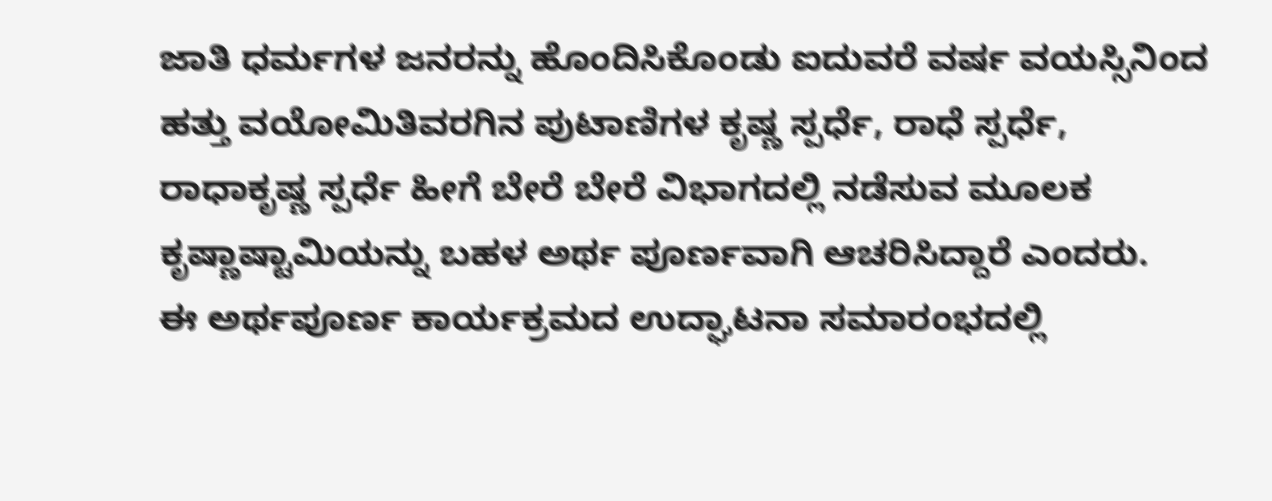ಜಾತಿ ಧರ್ಮಗಳ ಜನರನ್ನು ಹೊಂದಿಸಿಕೊಂಡು ಐದುವರೆ ವರ್ಷ ವಯಸ್ಸಿನಿಂದ ಹತ್ತು ವಯೋಮಿತಿವರಗಿನ ಪುಟಾಣಿಗಳ ಕೃಷ್ಣ ಸ್ಪರ್ಧೆ, ರಾಧೆ ಸ್ಪರ್ಧೆ, ರಾಧಾಕೃಷ್ಣ ಸ್ಪರ್ಧೆ ಹೀಗೆ ಬೇರೆ ಬೇರೆ ವಿಭಾಗದಲ್ಲಿ ನಡೆಸುವ ಮೂಲಕ ಕೃಷ್ಣಾಷ್ಟಾಮಿಯನ್ನು ಬಹಳ ಅರ್ಥ ಪೂರ್ಣವಾಗಿ ಆಚರಿಸಿದ್ದಾರೆ ಎಂದರು.
ಈ ಅರ್ಥಪೂರ್ಣ ಕಾರ್ಯಕ್ರಮದ ಉದ್ಘಾಟನಾ ಸಮಾರಂಭದಲ್ಲಿ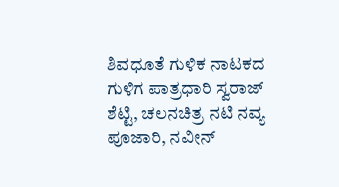ಶಿವಧೂತೆ ಗುಳಿಕ ನಾಟಕದ ಗುಳಿಗ ಪಾತ್ರಧಾರಿ ಸ್ವರಾಜ್ ಶೆಟ್ಟಿ, ಚಲನಚಿತ್ರ ನಟಿ ನವ್ಯ ಪೂಜಾರಿ, ನವೀನ್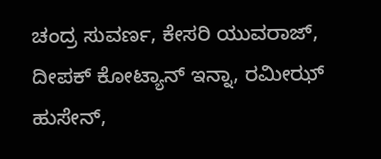ಚಂದ್ರ ಸುವರ್ಣ, ಕೇಸರಿ ಯುವರಾಜ್, ದೀಪಕ್ ಕೋಟ್ಯಾನ್ ಇನ್ನಾ, ರಮೀಝ್ ಹುಸೇನ್,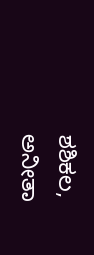ಶಶಿಕಲ, ಅನೀತಾ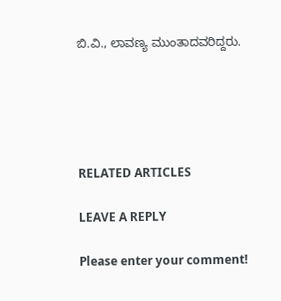ಬಿ.ವಿ., ಲಾವಣ್ಯ ಮುಂತಾದವರಿದ್ದರು.





RELATED ARTICLES

LEAVE A REPLY

Please enter your comment!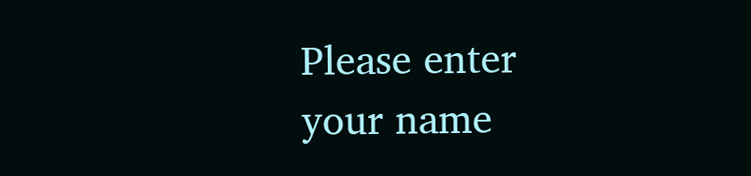Please enter your name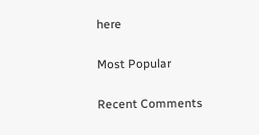here

Most Popular

Recent Comments